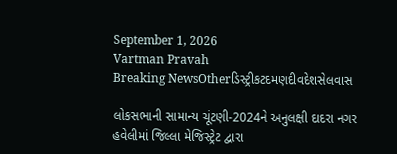September 1, 2026
Vartman Pravah
Breaking NewsOtherડિસ્ટ્રીકટદમણદીવદેશસેલવાસ

લોકસભાની સામાન્‍ય ચૂંટણી-2024ને અનુલક્ષી દાદરા નગર હવેલીમાં જિલ્લા મેજિસ્‍ટ્રેટ દ્વારા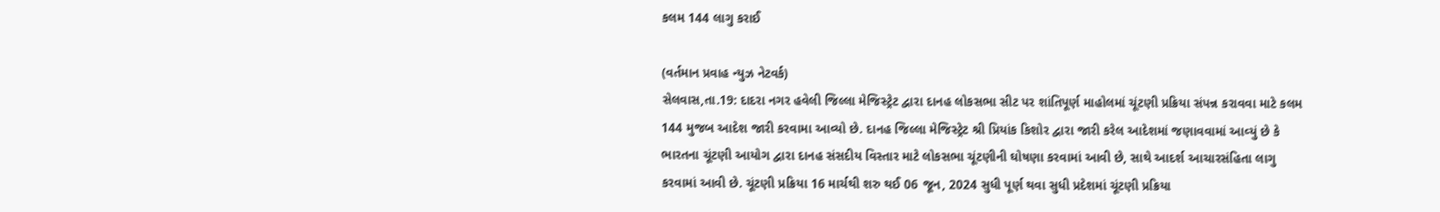કલમ 144 લાગુ કરાઈ

(વર્તમાન પ્રવાહ ન્‍યુઝ નેટવર્ક)
સેલવાસ,તા.19: દાદરા નગર હવેલી જિલ્લા મેજિસ્‍ટ્રેટ દ્વારા દાનહ લોકસભા સીટ પર શાંતિપૂર્ણ માહોલમાં ચૂંટણી પ્રક્રિયા સંપન્ન કરાવવા માટે કલમ 144 મુજબ આદેશ જારી કરવામા આવ્‍યો છે. દાનહ જિલ્લા મેજિસ્‍ટ્રેટ શ્રી પ્રિયાંક કિશોર દ્વારા જારી કરેલ આદેશમાં જણાવવામાં આવ્‍યું છે કે ભારતના ચૂંટણી આયોગ દ્વારા દાનહ સંસદીય વિસ્‍તાર માટે લોકસભા ચૂંટણીની ઘોષણા કરવામાં આવી છે, સાથે આદર્શ આચારસંહિતા લાગુ કરવામાં આવી છે. ચૂંટણી પ્રક્રિયા 16 માર્ચથી શરુ થઈ 06 જૂન, 2024 સુધી પૂર્ણ થવા સુધી પ્રદેશમાં ચૂંટણી પ્રક્રિયા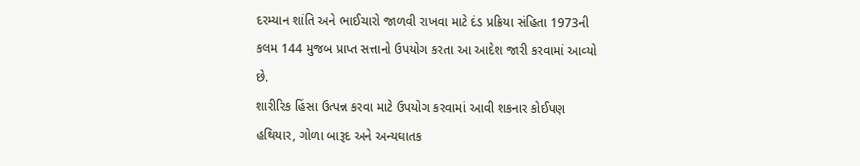દરમ્‍યાન શાંતિ અને ભાઈચારો જાળવી રાખવા માટે દંડ પ્રક્રિયા સંહિતા 1973ની કલમ 144 મુજબ પ્રાપ્ત સત્તાનો ઉપયોગ કરતા આ આદેશ જારી કરવામાં આવ્‍યો છે.
શારીરિક હિંસા ઉત્‍પન્ન કરવા માટે ઉપયોગ કરવામાં આવી શકનાર કોઈપણ હથિયાર, ગોળા બારૂદ અને અન્‍યઘાતક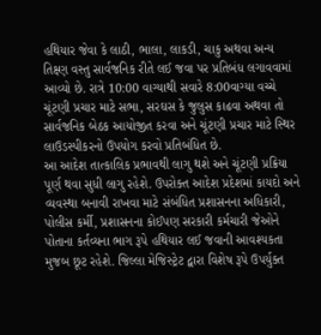હથિયાર જેવા કે લાઠી, ભાલા, લાકડી, ચાકુ અથવા અન્‍ય તિક્ષ્ણ વસ્‍તુ સાર્વજનિક રીતે લઈ જવા પર પ્રતિબંધ લગાવવામાં આવ્‍યો છે. રાત્રે 10:00 વાગ્‍યાથી સવારે 8:00વાગ્‍યા વચ્‍ચે ચૂંટણી પ્રચાર માટે સભા, સરઘસ કે જુલુસ કાઢવા અથવા તો સાર્વજનિક બેઠક આયોજીત કરવા અને ચૂંટણી પ્રચાર માટે સ્‍થિર લાઉડસ્‍પીકરનો ઉપયોગ કરવો પ્રતિબંધિત છે.
આ આદેશ તાત્‍કાલિક પ્રભાવથી લાગુ થશે અને ચૂંટણી પ્રક્રિયા પૂર્ણ થવા સુધી લાગુ રહેશે. ઉપરોક્‍ત આદેશ પ્રદેશમાં કાયદો અને વ્‍યવસ્‍થા બનાવી રાખવા માટે સંબંધિત પ્રશાસનના અધિકારી, પોલીસ કર્મી, પ્રશાસનના કોઈપણ સરકારી કર્મચારી જેઓને પોતાના કર્તવ્‍યના ભાગ રૂપે હથિયાર લઈ જવાની આવશ્‍યકતા મુજબ છૂટ રહેશે. જિલ્લા મેજિસ્‍ટ્રેટ દ્વારા વિશેષ રૂપે ઉપર્યુક્‍ત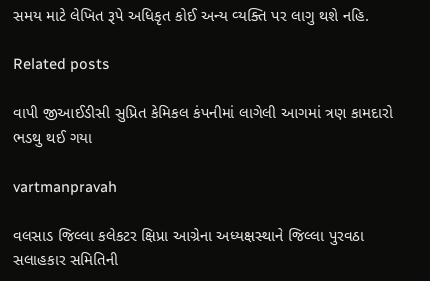સમય માટે લેખિત રૂપે અધિકૃત કોઈ અન્‍ય વ્‍યક્‍તિ પર લાગુ થશે નહિ.

Related posts

વાપી જીઆઈડીસી સુપ્રિત કેમિકલ કંપનીમાં લાગેલી આગમાં ત્રણ કામદારો ભડથુ થઈ ગયા

vartmanpravah

વલસાડ જિલ્‍લા કલેકટર ક્ષિપ્રા આગ્રેના અધ્‍યક્ષસ્‍થાને જિલ્લા પુરવઠા સલાહકાર સમિતિની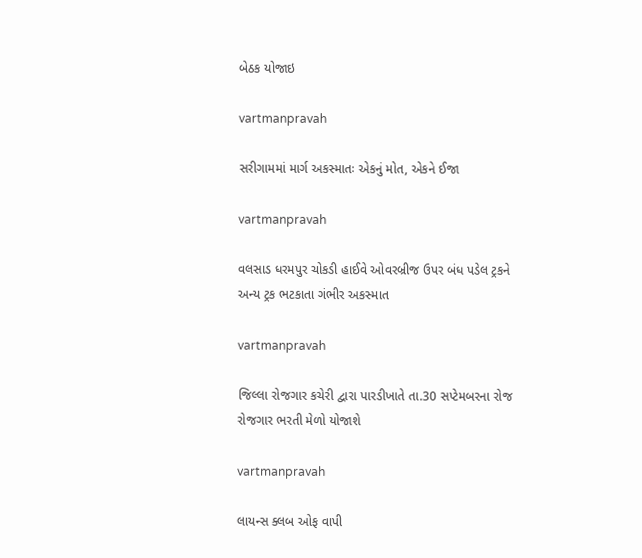બેઠક યોજાઇ

vartmanpravah

સરીગામમાં માર્ગ અકસ્‍માતઃ એકનું મોત, એકને ઈજા

vartmanpravah

વલસાડ ધરમપુર ચોકડી હાઈવે ઓવરબ્રીજ ઉપર બંધ પડેલ ટ્રકને અન્‍ય ટ્રક ભટકાતા ગંભીર અકસ્‍માત

vartmanpravah

જિલ્લા રોજગાર કચેરી દ્વારા પારડીખાતે તા.30 સપ્‍ટેમબરના રોજ રોજગાર ભરતી મેળો યોજાશે

vartmanpravah

લાયન્‍સ ક્‍લબ ઓફ વાપી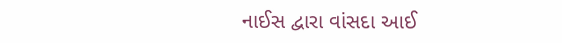નાઈસ દ્વારા વાંસદા આઈ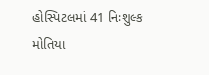હોસ્‍પિટલમાં 41 નિઃશુલ્‍ક મોતિયા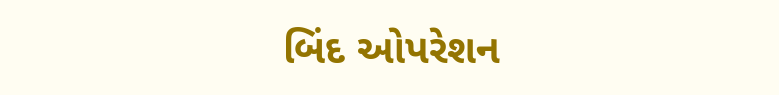બિંદ ઓપરેશન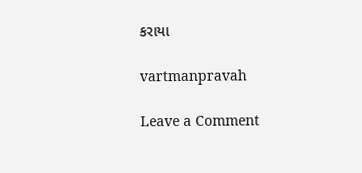કરાયા

vartmanpravah

Leave a Comment